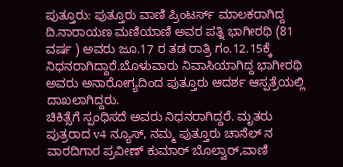ಪುತ್ತೂರು: ಪುತ್ತೂರು ವಾಣಿ ಪ್ರಿಂಟರ್ಸ್ ಮಾಲಕರಾಗಿದ್ದ ದಿ.ನಾರಾಯಣ ಮಣಿಯಾಣಿ ಅವರ ಪತ್ನಿ ಭಾಗೀರಥಿ (81 ವರ್ಷ ) ಅವರು ಜೂ.17 ರ ತಡ ರಾತ್ರಿ ಗಂ.12.15ಕ್ಕೆ ನಿಧನರಾಗಿದ್ದಾರೆ.ಬೊಳುವಾರು ನಿವಾಸಿಯಾಗಿದ್ದ ಭಾಗೀರಥಿ ಅವರು ಅನಾರೋಗ್ಯದಿಂದ ಪುತ್ತೂರು ಆದರ್ಶ ಆಸ್ಪತ್ರೆಯಲ್ಲಿ ದಾಖಲಾಗಿದ್ದರು.
ಚಿಕಿತ್ಸೆಗೆ ಸ್ಪಂಧಿಸದೆ ಅವರು ನಿಧನರಾಗಿದ್ದರೆ. ಮೃತರು ಪುತ್ರರಾದ v4 ನ್ಯೂಸ್, ನಮ್ಮ ಪುತ್ತೂರು ಚಾನೆಲ್ ನ ವಾರದಿಗಾರ ಪ್ರವೀಣ್ ಕುಮಾರ್ ಬೊಲ್ವಾರ್,ವಾಣಿ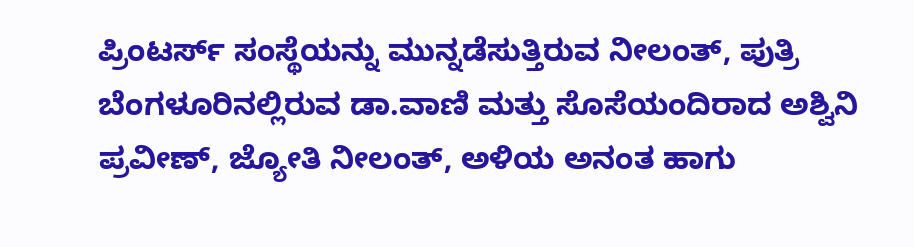ಪ್ರಿಂಟರ್ಸ್ ಸಂಸ್ಥೆಯನ್ನು ಮುನ್ನಡೆಸುತ್ತಿರುವ ನೀಲಂತ್, ಪುತ್ರಿ ಬೆಂಗಳೂರಿನಲ್ಲಿರುವ ಡಾ.ವಾಣಿ ಮತ್ತು ಸೊಸೆಯಂದಿರಾದ ಅಶ್ವಿನಿ ಪ್ರವೀಣ್, ಜ್ಯೋತಿ ನೀಲಂತ್, ಅಳಿಯ ಅನಂತ ಹಾಗು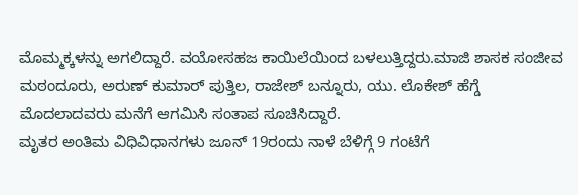ಮೊಮ್ಮಕ್ಕಳನ್ನು ಅಗಲಿದ್ದಾರೆ. ವಯೋಸಹಜ ಕಾಯಿಲೆಯಿಂದ ಬಳಲುತ್ತಿದ್ದರು.ಮಾಜಿ ಶಾಸಕ ಸಂಜೀವ ಮಠಂದೂರು, ಅರುಣ್ ಕುಮಾರ್ ಪುತ್ತಿಲ, ರಾಜೇಶ್ ಬನ್ನೂರು, ಯು. ಲೊಕೇಶ್ ಹೆಗ್ಡೆ ಮೊದಲಾದವರು ಮನೆಗೆ ಆಗಮಿಸಿ ಸಂತಾಪ ಸೂಚಿಸಿದ್ದಾರೆ.
ಮೃತರ ಅಂತಿಮ ವಿಧಿವಿಧಾನಗಳು ಜೂನ್ 19ರಂದು ನಾಳೆ ಬೆಳಿಗ್ಗೆ 9 ಗಂಟೆಗೆ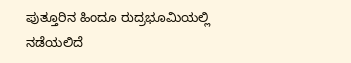ಪುತ್ತೂರಿನ ಹಿಂದೂ ರುದ್ರಭೂಮಿಯಲ್ಲಿ ನಡೆಯಲಿದೆ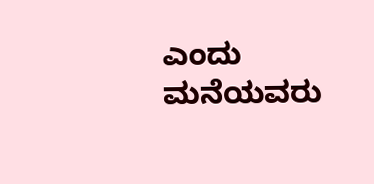ಎಂದು ಮನೆಯವರು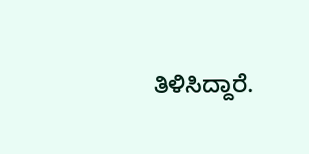ತಿಳಿಸಿದ್ದಾರೆ.